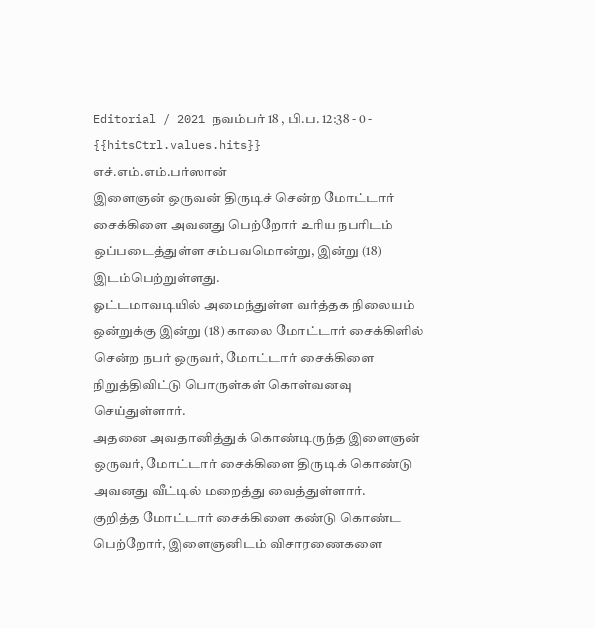Editorial / 2021 நவம்பர் 18 , பி.ப. 12:38 - 0 - {{hitsCtrl.values.hits}}
எச்.எம்.எம்.பர்ஸான்
இளைஞன் ஒருவன் திருடிச் சென்ற மோட்டார் சைக்கிளை அவனது பெற்றோர் உரிய நபரிடம் ஒப்படைத்துள்ள சம்பவமொன்று, இன்று (18) இடம்பெற்றுள்ளது.
ஓட்டமாவடியில் அமைந்துள்ள வர்த்தக நிலையம் ஒன்றுக்கு இன்று (18) காலை மோட்டார் சைக்கிளில் சென்ற நபர் ஒருவர், மோட்டார் சைக்கிளை நிறுத்திவிட்டு பொருள்கள் கொள்வனவு செய்துள்ளார்.
அதனை அவதானித்துக் கொண்டிருந்த இளைஞன் ஒருவர், மோட்டார் சைக்கிளை திருடிக் கொண்டு அவனது வீட்டில் மறைத்து வைத்துள்ளார்.
குறித்த மோட்டார் சைக்கிளை கண்டு கொண்ட பெற்றோர், இளைஞனிடம் விசாரணைகளை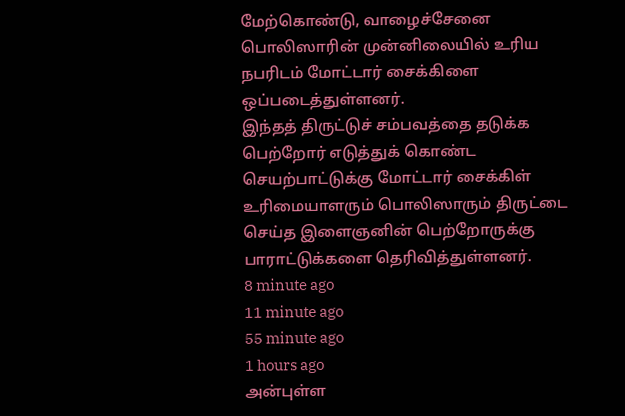மேற்கொண்டு, வாழைச்சேனை பொலிஸாரின் முன்னிலையில் உரிய நபரிடம் மோட்டார் சைக்கிளை ஒப்படைத்துள்ளனர்.
இந்தத் திருட்டுச் சம்பவத்தை தடுக்க பெற்றோர் எடுத்துக் கொண்ட செயற்பாட்டுக்கு மோட்டார் சைக்கிள் உரிமையாளரும் பொலிஸாரும் திருட்டை செய்த இளைஞனின் பெற்றோருக்கு பாராட்டுக்களை தெரிவித்துள்ளனர்.
8 minute ago
11 minute ago
55 minute ago
1 hours ago
அன்புள்ள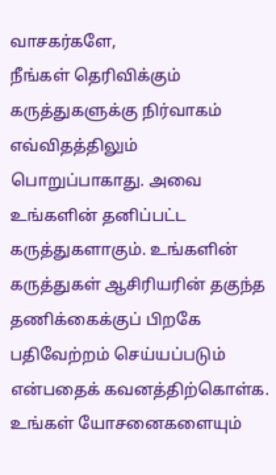வாசகர்களே,
நீங்கள் தெரிவிக்கும் கருத்துகளுக்கு நிர்வாகம் எவ்விதத்திலும் பொறுப்பாகாது. அவை உங்களின் தனிப்பட்ட கருத்துகளாகும். உங்களின் கருத்துகள் ஆசிரியரின் தகுந்த தணிக்கைக்குப் பிறகே பதிவேற்றம் செய்யப்படும் என்பதைக் கவனத்திற்கொள்க. உங்கள் யோசனைகளையும்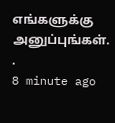எங்களுக்கு அனுப்புங்கள். .
8 minute ago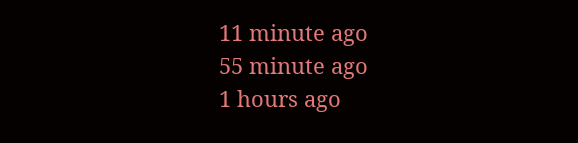11 minute ago
55 minute ago
1 hours ago